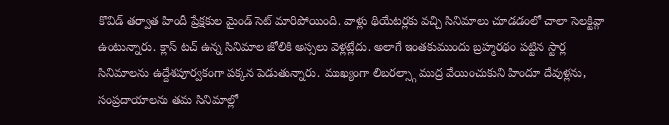కొవిడ్ తర్వాత హిందీ ప్రేక్షకుల మైండ్ సెట్ మారిపోయింది. వాళ్లు థియేటర్లకు వచ్చి సినిమాలు చూడడంలో చాలా సెలక్టివ్గా ఉంటున్నారు. క్లాస్ టచ్ ఉన్న సినిమాల జోలికి అస్సలు వెళ్లట్లేదు. అలాగే ఇంతకుముందు బ్రహ్మరథం పట్టిన స్టార్ల సినిమాలను ఉద్దేశపూర్వకంగా పక్కన పెడుతున్నారు. ముఖ్యంగా లిబరల్స్గా ముద్ర వేయించుకుని హిందూ దేవుళ్లను, సంప్రదాయాలను తమ సినిమాల్లో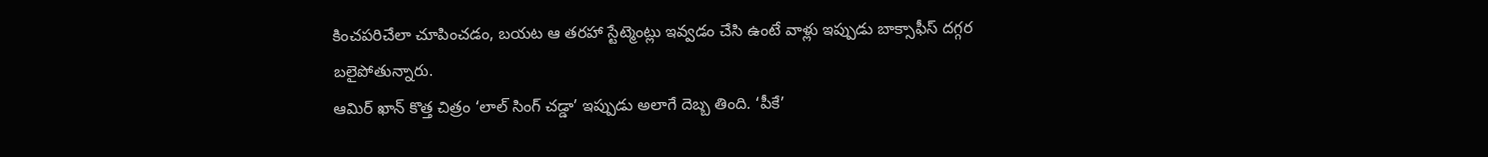కించపరిచేలా చూపించడం, బయట ఆ తరహా స్టేట్మెంట్లు ఇవ్వడం చేసి ఉంటే వాళ్లు ఇప్పుడు బాక్సాఫీస్ దగ్గర బలైపోతున్నారు.
ఆమిర్ ఖాన్ కొత్త చిత్రం ‘లాల్ సింగ్ చడ్డా’ ఇప్పుడు అలాగే దెబ్బ తింది. ‘పీకే’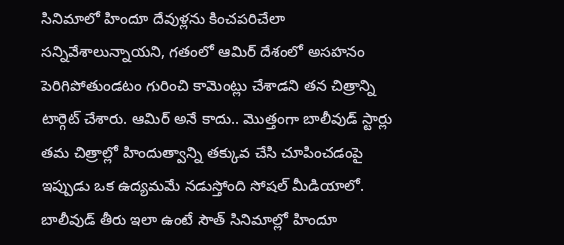సినిమాలో హిందూ దేవుళ్లను కించపరిచేలా సన్నివేశాలున్నాయని, గతంలో ఆమిర్ దేశంలో అసహనం పెరిగిపోతుండటం గురించి కామెంట్లు చేశాడని తన చిత్రాన్ని టార్గెట్ చేశారు. ఆమిర్ అనే కాదు.. మొత్తంగా బాలీవుడ్ స్టార్లు తమ చిత్రాల్లో హిందుత్వాన్ని తక్కువ చేసి చూపించడంపై ఇప్పుడు ఒక ఉద్యమమే నడుస్తోంది సోషల్ మీడియాలో.
బాలీవుడ్ తీరు ఇలా ఉంటే సౌత్ సినిమాల్లో హిందూ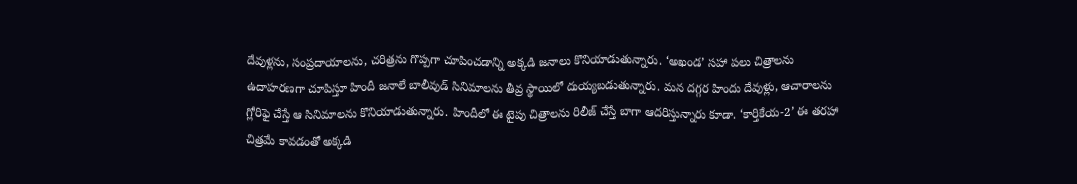దేవుళ్లను, సంప్రదాయాలను, చరిత్రను గొప్పగా చూపించడాన్ని అక్కడి జనాలు కొనియాడుతున్నారు. ‘అఖండ’ సహా పలు చిత్రాలను ఉదాహరణగా చూపిస్తూ హిందీ జనాలే బాలీవుడ్ సినిమాలను తీవ్ర స్థాయిలో దుయ్యబడుతున్నారు. మన దగ్గర హిందు దేవుళ్లు, ఆచారాలను గ్లోరిఫై చేస్తే ఆ సినిమాలను కొనియాడుతున్నారు. హిందీలో ఈ టైపు చిత్రాలను రిలీజ్ చేస్తే బాగా ఆదరిస్తున్నారు కూడా. ‘కార్తికేయ-2’ ఈ తరహా చిత్రమే కావడంతో అక్కడి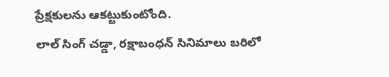ప్రేక్షకులను ఆకట్టుకుంటోంది.
లాల్ సింగ్ చడ్డా, రక్షాబంధన్ సినిమాలు బరిలో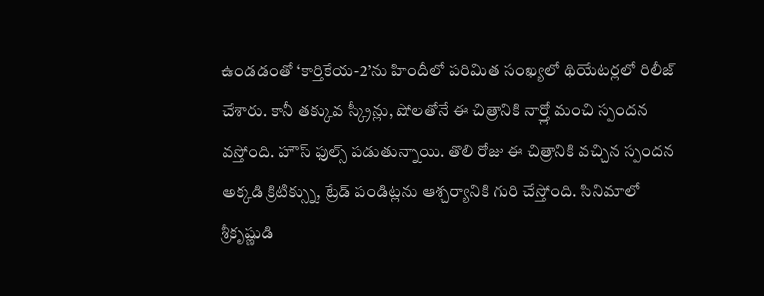ఉండడంతో ‘కార్తికేయ-2’ను హిందీలో పరిమిత సంఖ్యలో థియేటర్లలో రిలీజ్ చేశారు. కానీ తక్కువ స్క్రీన్లు, షోలతోనే ఈ చిత్రానికి నార్త్లో మంచి స్పందన వస్తోంది. హౌస్ ఫుల్స్ పడుతున్నాయి. తొలి రోజు ఈ చిత్రానికి వచ్చిన స్పందన అక్కడి క్రిటిక్స్ను, ట్రేడ్ పండిట్లను ఆశ్చర్యానికి గురి చేస్తోంది. సినిమాలో శ్రీకృష్ణుడి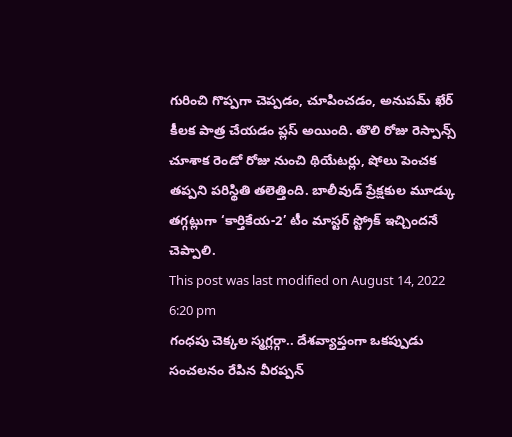గురించి గొప్పగా చెప్పడం, చూపించడం, అనుపమ్ ఖేర్ కీలక పాత్ర చేయడం ప్లస్ అయింది. తొలి రోజు రెస్పాన్స్ చూశాక రెండో రోజు నుంచి థియేటర్లు, షోలు పెంచక తప్పని పరిస్థితి తలెత్తింది. బాలీవుడ్ ప్రేక్షకుల మూడ్కు తగ్గట్లుగా ‘కార్తికేయ-2’ టీం మాస్టర్ స్ట్రోక్ ఇచ్చిందనే చెప్పాలి.
This post was last modified on August 14, 2022 6:20 pm
గంధపు చెక్కల స్మగ్లర్గా.. దేశవ్యాప్తంగా ఒకప్పుడు సంచలనం రేపిన వీరప్పన్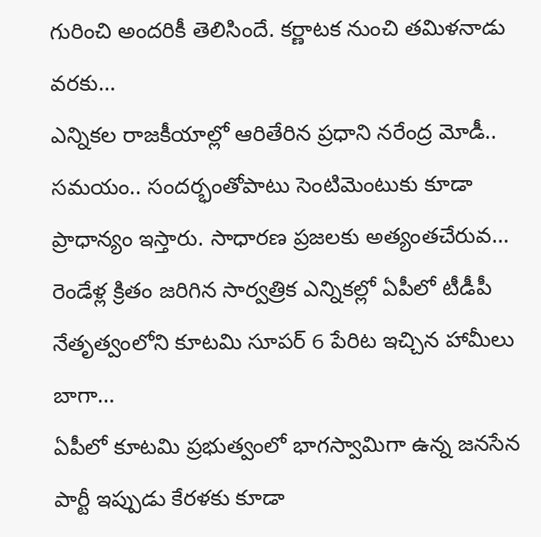గురించి అందరికీ తెలిసిందే. కర్ణాటక నుంచి తమిళనాడు వరకు…
ఎన్నికల రాజకీయాల్లో ఆరితేరిన ప్రధాని నరేంద్ర మోడీ.. సమయం.. సందర్భంతోపాటు సెంటిమెంటుకు కూడా ప్రాధాన్యం ఇస్తారు. సాధారణ ప్రజలకు అత్యంతచేరువ…
రెండేళ్ల క్రితం జరిగిన సార్వత్రిక ఎన్నికల్లో ఏపీలో టీడీపీ నేతృత్వంలోని కూటమి సూపర్ 6 పేరిట ఇచ్చిన హామీలు బాగా…
ఏపీలో కూటమి ప్రభుత్వంలో భాగస్వామిగా ఉన్న జనసేన పార్టీ ఇప్పుడు కేరళకు కూడా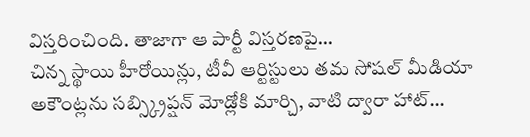విస్తరించింది. తాజాగా ఆ పార్టీ విస్తరణపై…
చిన్న స్థాయి హీరోయిన్లు, టీవీ ఆర్టిస్టులు తమ సోషల్ మీడియా అకౌంట్లను సబ్స్క్రిప్షన్ మోడ్లోకి మార్చి, వాటి ద్వారా హాట్…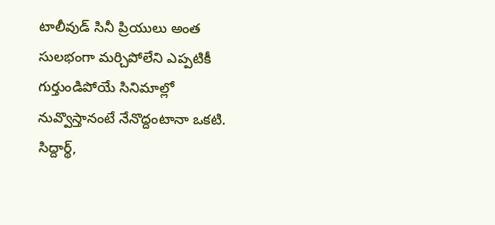టాలీవుడ్ సినీ ప్రియులు అంత సులభంగా మర్చిపోలేని ఎప్పటికీ గుర్తుండిపోయే సినిమాల్లో నువ్వొస్తానంటే నేనొద్దంటానా ఒకటి. సిద్దార్థ్,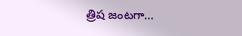త్రిష జంటగా…